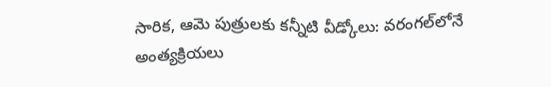సారిక, ఆమె పుత్రులకు కన్నీటి వీడ్కోలు: వరంగల్‌లోనే అంత్యక్రియలు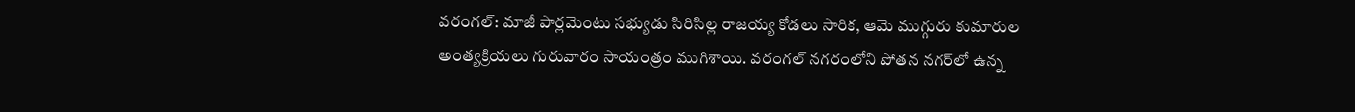వరంగల్: మాజీ పార్లమెంటు సభ్యుడు సిరిసిల్ల రాజయ్య కోడలు సారిక, ఆమె ముగ్గురు కుమారుల అంత్యక్రియలు గురువారం సాయంత్రం ముగిశాయి. వరంగల్ నగరంలోని పోతన నగర్‌లో ఉన్న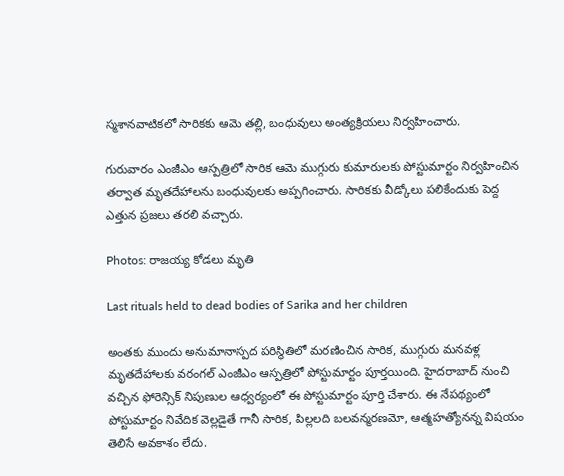స్మశానవాటికలో సారికకు ఆమె తల్లి, బంధువులు అంత్యక్రియలు నిర్వహించారు.

గురువారం ఎంజీఎం ఆస్పత్రిలో సారిక ఆమె ముగ్గురు కుమారులకు పోస్టుమార్టం నిర్వహించిన తర్వాత మృతదేహాలను బంధువులకు అప్పగించారు. సారికకు వీడ్కోలు పలికేందుకు పెద్ద ఎత్తున ప్రజలు తరలి వచ్చారు.

Photos: రాజయ్య కోడలు మృతి

Last rituals held to dead bodies of Sarika and her children

అంతకు ముందు అనుమానాస్పద పరిస్థితిలో మరణించిన సారిక, ముగ్గురు మనవళ్ల మృతదేహాలకు వరంగల్ ఎంజీఎం ఆస్పత్రిలో పోస్టుమార్టం పూర్తయింది. హైదరాబాద్ నుంచి వచ్చిన ఫోరెన్సిక్ నిపుణుల ఆధ్వర్యంలో ఈ పోస్టుమార్టం పూర్తి చేశారు. ఈ నేపథ్యంలో పోస్టుమార్టం నివేదిక వెల్లడైతే గానీ సారిక, పిల్లలది బలవన్మరణమో, ఆత్మహత్యోనన్న విషయం తెలిసే అవకాశం లేదు.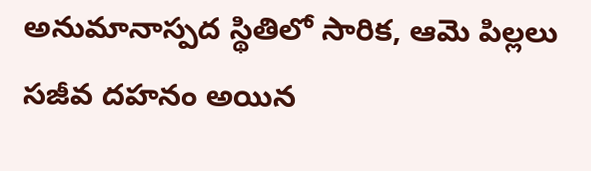అనుమానాస్పద స్థితిలో సారిక, ఆమె పిల్లలు సజీవ దహనం అయిన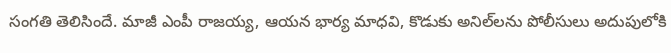సంగతి తెలిసిందే. మాజీ ఎంపీ రాజయ్య, ఆయన భార్య మాధవి, కొడుకు అనిల్‌లను పోలీసులు అదుపులోకి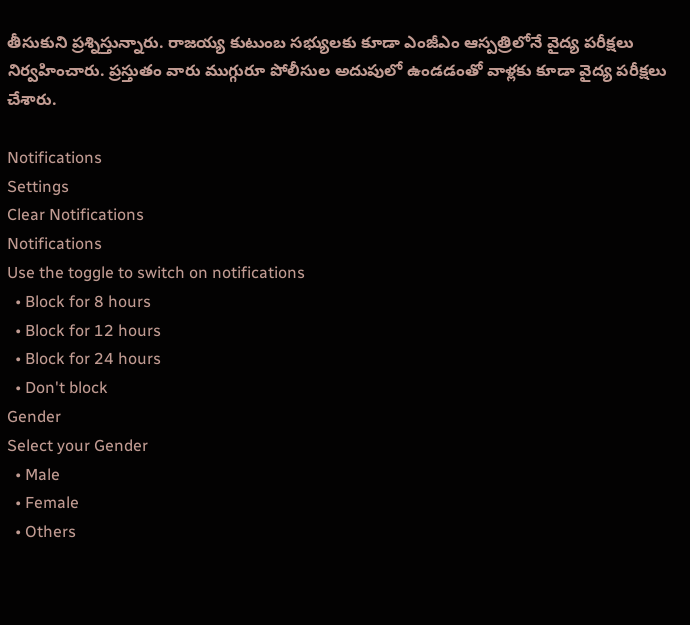తీసుకుని ప్రశ్నిస్తున్నారు. రాజయ్య కుటుంబ సభ్యులకు కూడా ఎంజీఎం ఆస్పత్రిలోనే వైద్య పరీక్షలు నిర్వహించారు. ప్రస్తుతం వారు ముగ్గురూ పోలీసుల అదుపులో ఉండడంతో వాళ్లకు కూడా వైద్య పరీక్షలు చేశారు.

Notifications
Settings
Clear Notifications
Notifications
Use the toggle to switch on notifications
  • Block for 8 hours
  • Block for 12 hours
  • Block for 24 hours
  • Don't block
Gender
Select your Gender
  • Male
  • Female
  • Others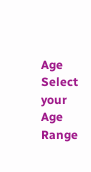Age
Select your Age Range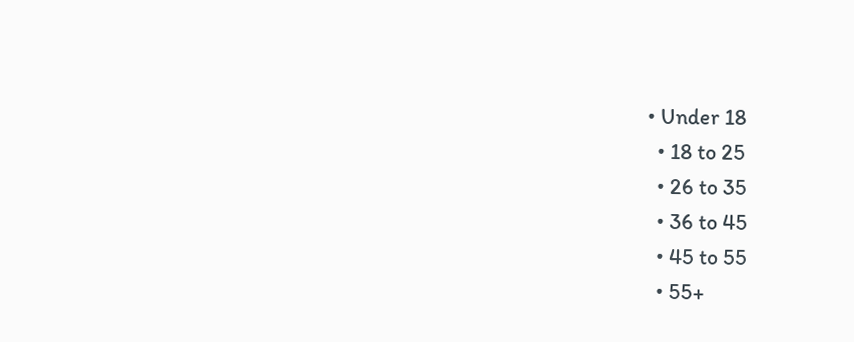• Under 18
  • 18 to 25
  • 26 to 35
  • 36 to 45
  • 45 to 55
  • 55+